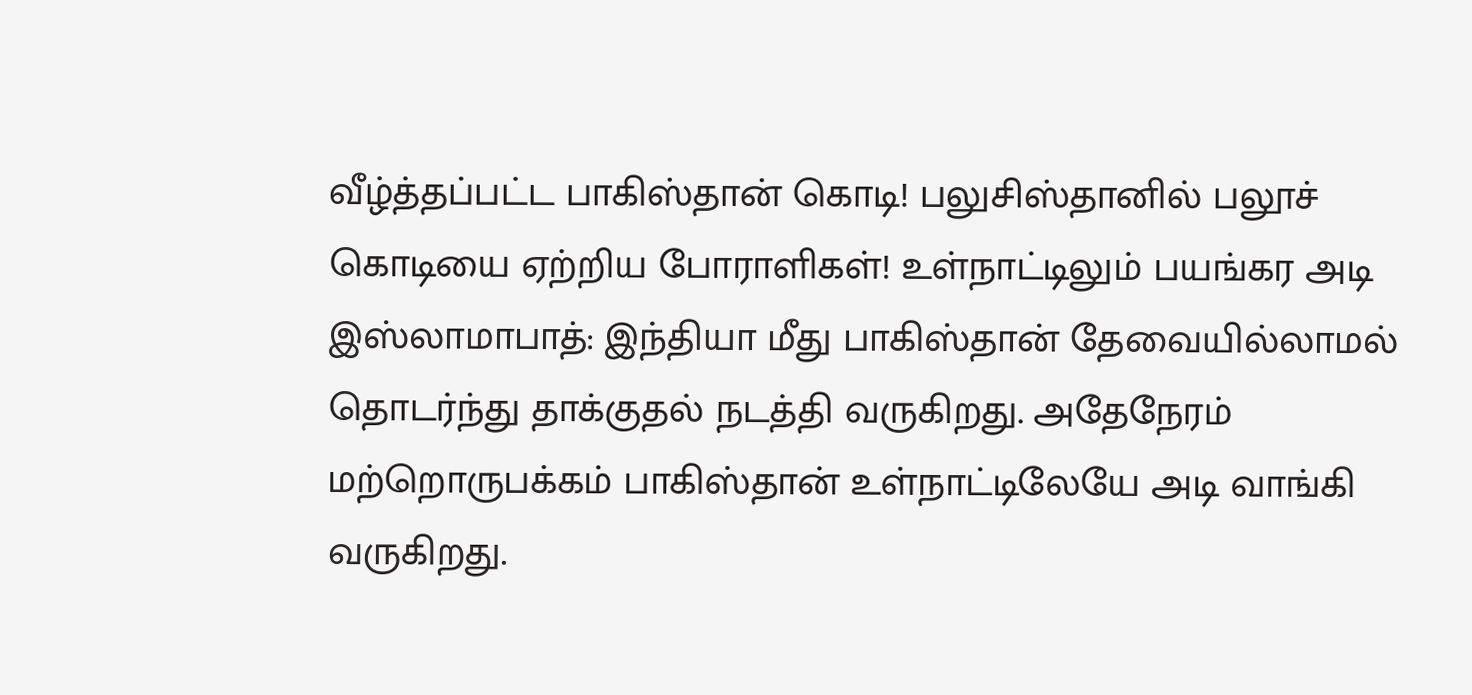வீழ்த்தப்பட்ட பாகிஸ்தான் கொடி! பலுசிஸ்தானில் பலூச் கொடியை ஏற்றிய போராளிகள்! உள்நாட்டிலும் பயங்கர அடி
இஸ்லாமாபாத்: இந்தியா மீது பாகிஸ்தான் தேவையில்லாமல் தொடர்ந்து தாக்குதல் நடத்தி வருகிறது. அதேநேரம் மற்றொருபக்கம் பாகிஸ்தான் உள்நாட்டிலேயே அடி வாங்கி வருகிறது.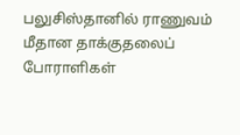பலுசிஸ்தானில் ராணுவம் மீதான தாக்குதலைப் போராளிகள்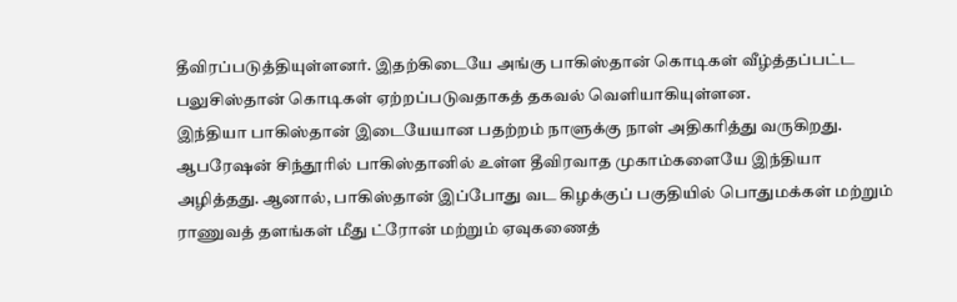தீவிரப்படுத்தியுள்ளனர். இதற்கிடையே அங்கு பாகிஸ்தான் கொடிகள் வீழ்த்தப்பட்ட பலுசிஸ்தான் கொடிகள் ஏற்றப்படுவதாகத் தகவல் வெளியாகியுள்ளன.
இந்தியா பாகிஸ்தான் இடையேயான பதற்றம் நாளுக்கு நாள் அதிகரித்து வருகிறது. ஆபரேஷன் சிந்தூரில் பாகிஸ்தானில் உள்ள தீவிரவாத முகாம்களையே இந்தியா அழித்தது. ஆனால், பாகிஸ்தான் இப்போது வட கிழக்குப் பகுதியில் பொதுமக்கள் மற்றும் ராணுவத் தளங்கள் மீது ட்ரோன் மற்றும் ஏவுகணைத்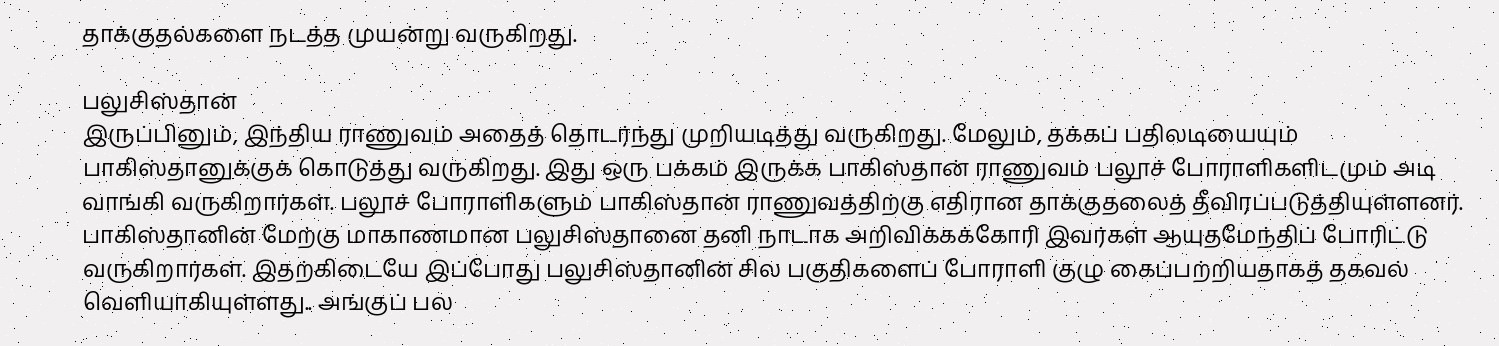தாக்குதல்களை நடத்த முயன்று வருகிறது.

பலுசிஸ்தான்
இருப்பினும், இந்திய ராணுவம் அதைத் தொடர்ந்து முறியடித்து வருகிறது. மேலும், தக்கப் பதிலடியையும் பாகிஸ்தானுக்குக் கொடுத்து வருகிறது. இது ஒரு பக்கம் இருக்க பாகிஸ்தான் ராணுவம் பலூச் போராளிகளிடமும் அடி வாங்கி வருகிறார்கள். பலூச் போராளிகளும் பாகிஸ்தான் ராணுவத்திற்கு எதிரான தாக்குதலைத் தீவிரப்படுத்தியுள்ளனர்.
பாகிஸ்தானின் மேற்கு மாகாணமான பலுசிஸ்தானை தனி நாடாக அறிவிக்கக்கோரி இவர்கள் ஆயுதமேந்திப் போரிட்டு வருகிறார்கள். இதற்கிடையே இப்போது பலுசிஸ்தானின் சில பகுதிகளைப் போராளி குழு கைப்பற்றியதாகத் தகவல் வெளியாகியுள்ளது.. அங்குப் பல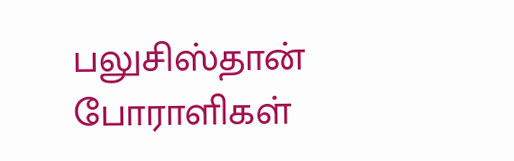பலுசிஸ்தான் போராளிகள்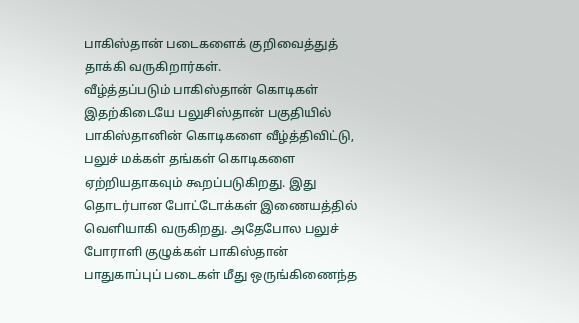பாகிஸ்தான் படைகளைக் குறிவைத்துத் தாக்கி வருகிறார்கள்.
வீழ்த்தப்படும் பாகிஸ்தான் கொடிகள்
இதற்கிடையே பலுசிஸ்தான் பகுதியில் பாகிஸ்தானின் கொடிகளை வீழ்த்திவிட்டு, பலுச் மக்கள் தங்கள் கொடிகளை ஏற்றியதாகவும் கூறப்படுகிறது. இது தொடர்பான போட்டோக்கள் இணையத்தில் வெளியாகி வருகிறது. அதேபோல பலுச் போராளி குழுக்கள் பாகிஸ்தான் பாதுகாப்புப் படைகள் மீது ஒருங்கிணைந்த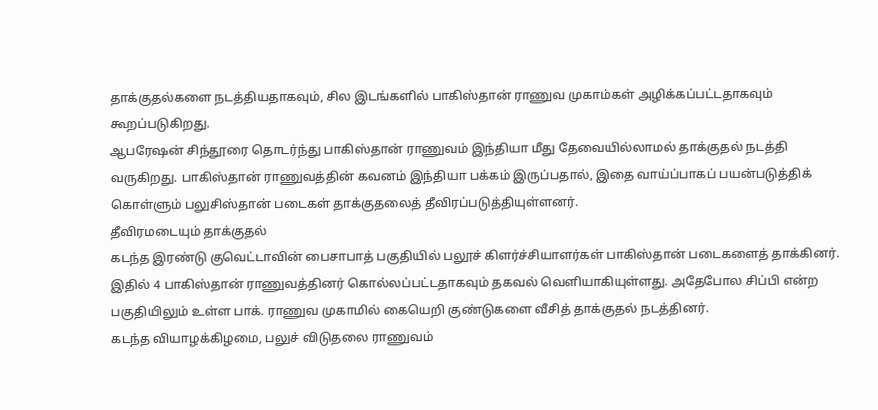தாக்குதல்களை நடத்தியதாகவும், சில இடங்களில் பாகிஸ்தான் ராணுவ முகாம்கள் அழிக்கப்பட்டதாகவும் கூறப்படுகிறது.
ஆபரேஷன் சிந்தூரை தொடர்ந்து பாகிஸ்தான் ராணுவம் இந்தியா மீது தேவையில்லாமல் தாக்குதல் நடத்தி வருகிறது. பாகிஸ்தான் ராணுவத்தின் கவனம் இந்தியா பக்கம் இருப்பதால், இதை வாய்ப்பாகப் பயன்படுத்திக் கொள்ளும் பலுசிஸ்தான் படைகள் தாக்குதலைத் தீவிரப்படுத்தியுள்ளனர்.
தீவிரமடையும் தாக்குதல்
கடந்த இரண்டு குவெட்டாவின் பைசாபாத் பகுதியில் பலூச் கிளர்ச்சியாளர்கள் பாகிஸ்தான் படைகளைத் தாக்கினர். இதில் 4 பாகிஸ்தான் ராணுவத்தினர் கொல்லப்பட்டதாகவும் தகவல் வெளியாகியுள்ளது. அதேபோல சிப்பி என்ற பகுதியிலும் உள்ள பாக். ராணுவ முகாமில் கையெறி குண்டுகளை வீசித் தாக்குதல் நடத்தினர்.
கடந்த வியாழக்கிழமை, பலுச் விடுதலை ராணுவம்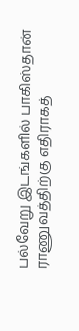பல்வேறு இடங்களில் பாகிஸ்தான் ராணுவத்திற்கு எதிராகத்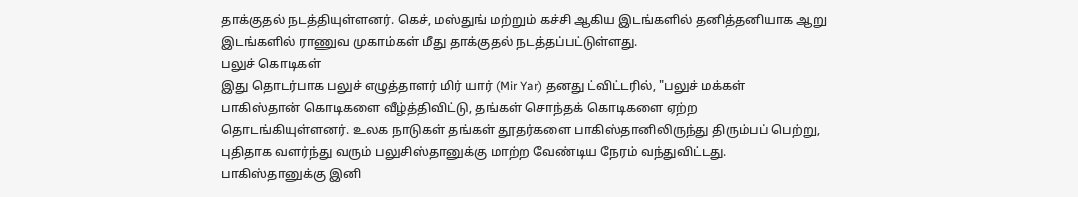தாக்குதல் நடத்தியுள்ளனர். கெச், மஸ்துங் மற்றும் கச்சி ஆகிய இடங்களில் தனித்தனியாக ஆறு இடங்களில் ராணுவ முகாம்கள் மீது தாக்குதல் நடத்தப்பட்டுள்ளது.
பலுச் கொடிகள்
இது தொடர்பாக பலுச் எழுத்தாளர் மிர் யார் (Mir Yar) தனது ட்விட்டரில், "பலுச் மக்கள் பாகிஸ்தான் கொடிகளை வீழ்த்திவிட்டு, தங்கள் சொந்தக் கொடிகளை ஏற்ற தொடங்கியுள்ளனர். உலக நாடுகள் தங்கள் தூதர்களை பாகிஸ்தானிலிருந்து திரும்பப் பெற்று, புதிதாக வளர்ந்து வரும் பலுசிஸ்தானுக்கு மாற்ற வேண்டிய நேரம் வந்துவிட்டது. பாகிஸ்தானுக்கு இனி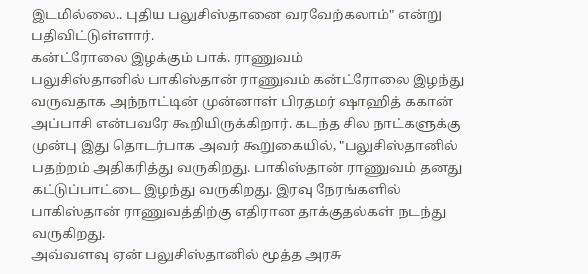இடமில்லை.. புதிய பலுசிஸ்தானை வரவேற்கலாம்" என்று பதிவிட்டுள்ளார்.
கன்ட்ரோலை இழக்கும் பாக். ராணுவம்
பலுசிஸ்தானில் பாகிஸ்தான் ராணுவம் கன்ட்ரோலை இழந்து வருவதாக அந்நாட்டின் முன்னாள் பிரதமர் ஷாஹித் ககான் அப்பாசி என்பவரே கூறியிருக்கிறார். கடந்த சில நாட்களுக்கு முன்பு இது தொடர்பாக அவர் கூறுகையில், "பலுசிஸ்தானில் பதற்றம் அதிகரித்து வருகிறது. பாகிஸ்தான் ராணுவம் தனது கட்டுப்பாட்டை இழந்து வருகிறது. இரவு நேரங்களில் பாகிஸ்தான் ராணுவத்திற்கு எதிரான தாக்குதல்கள் நடந்து வருகிறது.
அவ்வளவு ஏன் பலுசிஸ்தானில் மூத்த அரசு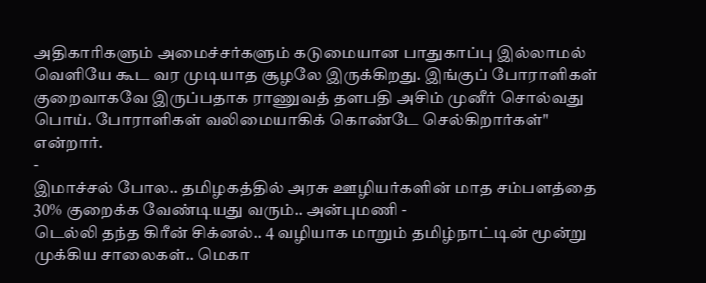அதிகாரிகளும் அமைச்சர்களும் கடுமையான பாதுகாப்பு இல்லாமல் வெளியே கூட வர முடியாத சூழலே இருக்கிறது. இங்குப் போராளிகள் குறைவாகவே இருப்பதாக ராணுவத் தளபதி அசிம் முனீர் சொல்வது பொய். போராளிகள் வலிமையாகிக் கொண்டே செல்கிறார்கள்" என்றார்.
-
இமாச்சல் போல.. தமிழகத்தில் அரசு ஊழியர்களின் மாத சம்பளத்தை 30% குறைக்க வேண்டியது வரும்.. அன்புமணி -
டெல்லி தந்த கிரீன் சிக்னல்.. 4 வழியாக மாறும் தமிழ்நாட்டின் மூன்று முக்கிய சாலைகள்.. மெகா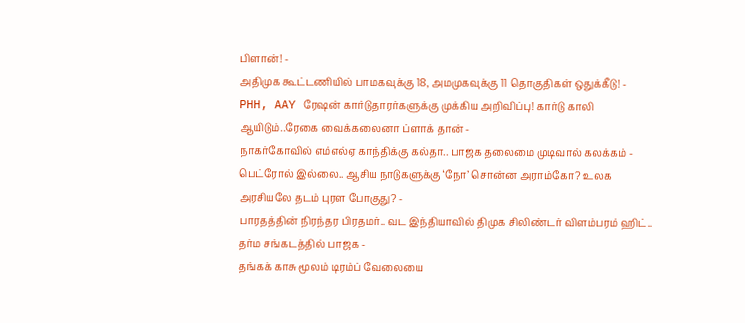பிளான்! -
அதிமுக கூட்டணியில் பாமகவுக்கு 18, அமமுகவுக்கு 11 தொகுதிகள் ஒதுக்கீடு! -
PHH, AAY ரேஷன் கார்டுதாரர்களுக்கு முக்கிய அறிவிப்பு! கார்டு காலி ஆயிடும்..ரேகை வைக்கலைனா ப்ளாக் தான் -
நாகர்கோவில் எம்எல்ஏ காந்திக்கு கல்தா.. பாஜக தலைமை முடிவால் கலக்கம் -
பெட்ரோல் இல்லை.. ஆசிய நாடுகளுக்கு ‘நோ’ சொன்ன அராம்கோ? உலக அரசியலே தடம் புரள போகுது? -
பாரதத்தின் நிரந்தர பிரதமர்.. வட இந்தியாவில் திமுக சிலிண்டர் விளம்பரம் ஹிட்.. தர்ம சங்கடத்தில் பாஜக -
தங்கக் காசு மூலம் டிரம்ப் வேலையை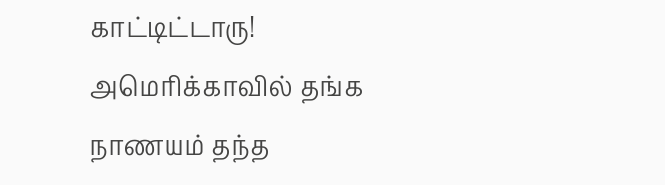காட்டிட்டாரு! அமெரிக்காவில் தங்க நாணயம் தந்த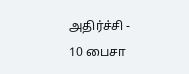அதிர்ச்சி -
10 பைசா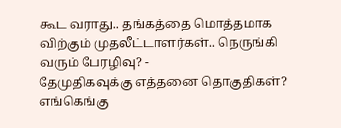கூட வராது.. தங்கத்தை மொத்தமாக விற்கும் முதலீட்டாளர்கள்.. நெருங்கி வரும் பேரழிவு? -
தேமுதிகவுக்கு எத்தனை தொகுதிகள்? எங்கெங்கு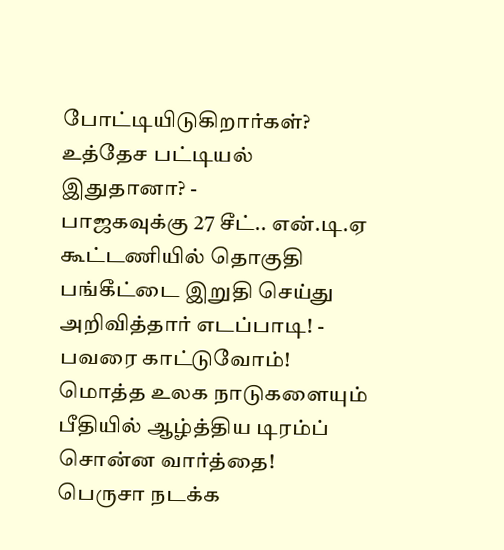போட்டியிடுகிறார்கள்? உத்தேச பட்டியல் இதுதானா? -
பாஜகவுக்கு 27 சீட்.. என்.டி.ஏ கூட்டணியில் தொகுதி பங்கீட்டை இறுதி செய்து அறிவித்தார் எடப்பாடி! -
பவரை காட்டுவோம்! மொத்த உலக நாடுகளையும் பீதியில் ஆழ்த்திய டிரம்ப் சொன்ன வார்த்தை! பெருசா நடக்க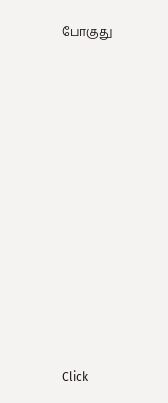போகுது












Click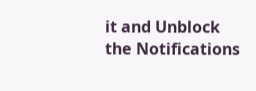it and Unblock the Notifications